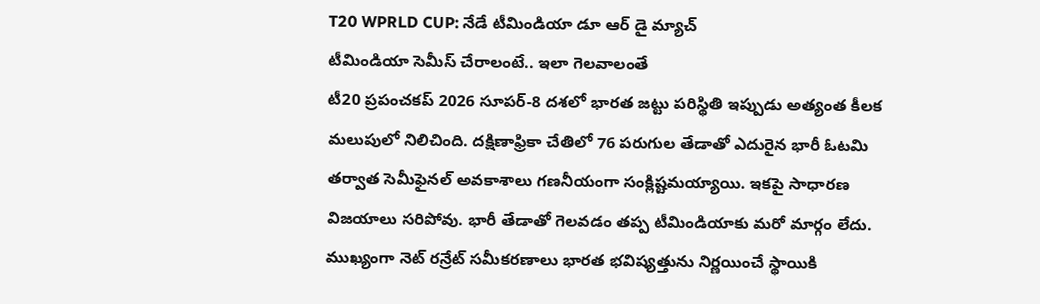T20 WPRLD CUP: నేడే టీమిండియా డూ ఆర్ డై మ్యాచ్
టీమిండియా సెమీస్ చేరాలంటే.. ఇలా గెలవాలంతే
టీ20 ప్రపంచకప్ 2026 సూపర్-8 దశలో భారత జట్టు పరిస్థితి ఇప్పుడు అత్యంత కీలక మలుపులో నిలిచింది. దక్షిణాఫ్రికా చేతిలో 76 పరుగుల తేడాతో ఎదురైన భారీ ఓటమి తర్వాత సెమీఫైనల్ అవకాశాలు గణనీయంగా సంక్లిష్టమయ్యాయి. ఇకపై సాధారణ విజయాలు సరిపోవు. భారీ తేడాతో గెలవడం తప్ప టీమిండియాకు మరో మార్గం లేదు. ముఖ్యంగా నెట్ రన్రేట్ సమీకరణాలు భారత భవిష్యత్తును నిర్ణయించే స్థాయికి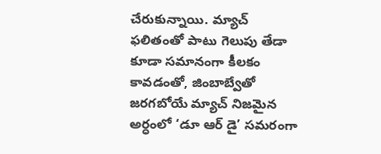చేరుకున్నాయి. మ్యాచ్ ఫలితంతో పాటు గెలుపు తేడా కూడా సమానంగా కీలకం కావడంతో, జింబాబ్వేతో జరగబోయే మ్యాచ్ నిజమైన అర్ధంలో ‘డూ ఆర్ డై’ సమరంగా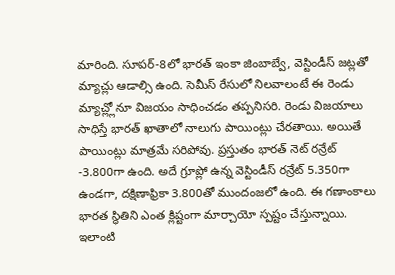మారింది. సూపర్-8లో భారత్ ఇంకా జింబాబ్వే, వెస్టిండీస్ జట్లతో మ్యాచ్లు ఆడాల్సి ఉంది. సెమీస్ రేసులో నిలవాలంటే ఈ రెండు మ్యాచ్ల్లోనూ విజయం సాధించడం తప్పనిసరి. రెండు విజయాలు సాధిస్తే భారత్ ఖాతాలో నాలుగు పాయింట్లు చేరతాయి. అయితే పాయింట్లు మాత్రమే సరిపోవు. ప్రస్తుతం భారత్ నెట్ రన్రేట్ -3.800గా ఉంది. అదే గ్రూప్లో ఉన్న వెస్టిండీస్ రన్రేట్ 5.350గా ఉండగా, దక్షిణాఫ్రికా 3.800తో ముందంజలో ఉంది. ఈ గణాంకాలు భారత స్థితిని ఎంత క్లిష్టంగా మార్చాయో స్పష్టం చేస్తున్నాయి.
ఇలాంటి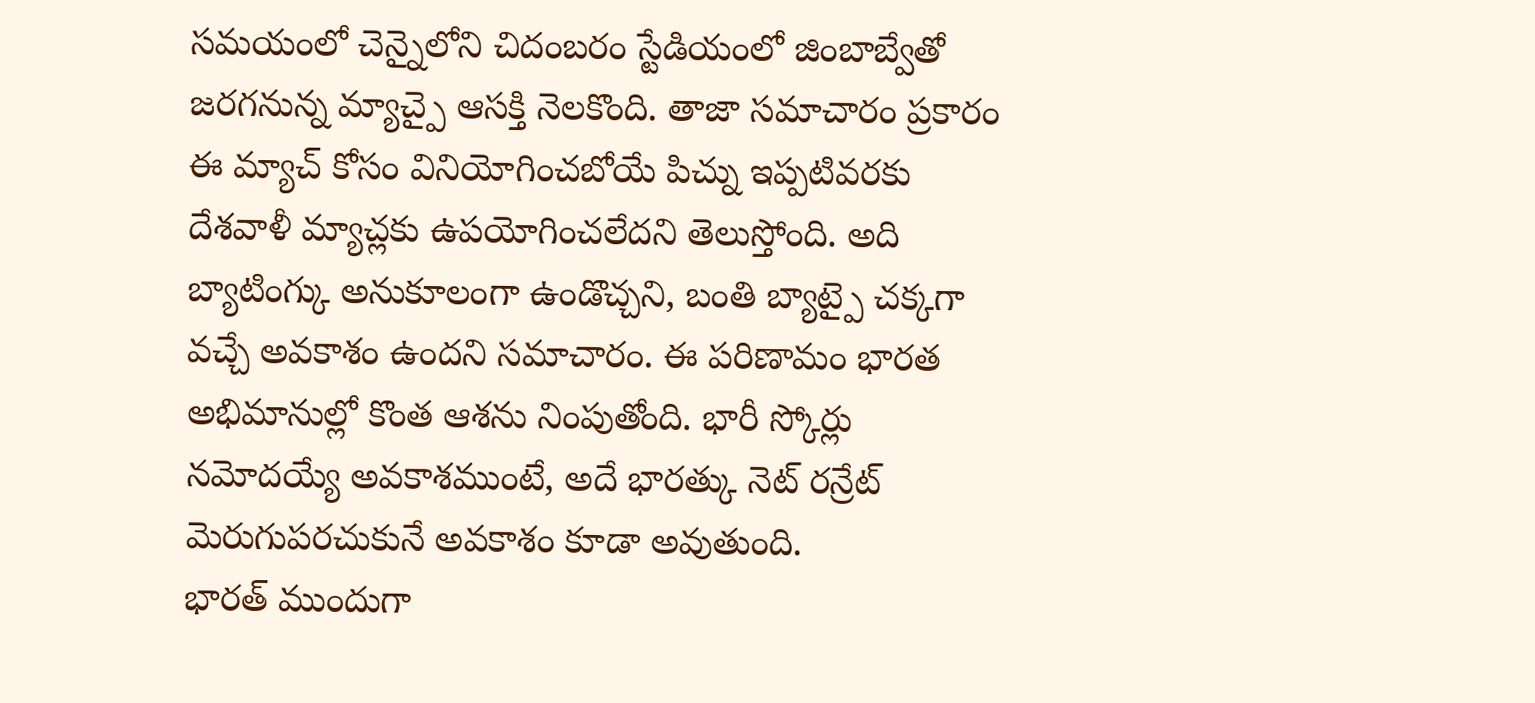సమయంలో చెన్నైలోని చిదంబరం స్టేడియంలో జింబాబ్వేతో జరగనున్న మ్యాచ్పై ఆసక్తి నెలకొంది. తాజా సమాచారం ప్రకారం ఈ మ్యాచ్ కోసం వినియోగించబోయే పిచ్ను ఇప్పటివరకు దేశవాళీ మ్యాచ్లకు ఉపయోగించలేదని తెలుస్తోంది. అది బ్యాటింగ్కు అనుకూలంగా ఉండొచ్చని, బంతి బ్యాట్పై చక్కగా వచ్చే అవకాశం ఉందని సమాచారం. ఈ పరిణామం భారత అభిమానుల్లో కొంత ఆశను నింపుతోంది. భారీ స్కోర్లు నమోదయ్యే అవకాశముంటే, అదే భారత్కు నెట్ రన్రేట్ మెరుగుపరచుకునే అవకాశం కూడా అవుతుంది.
భారత్ ముందుగా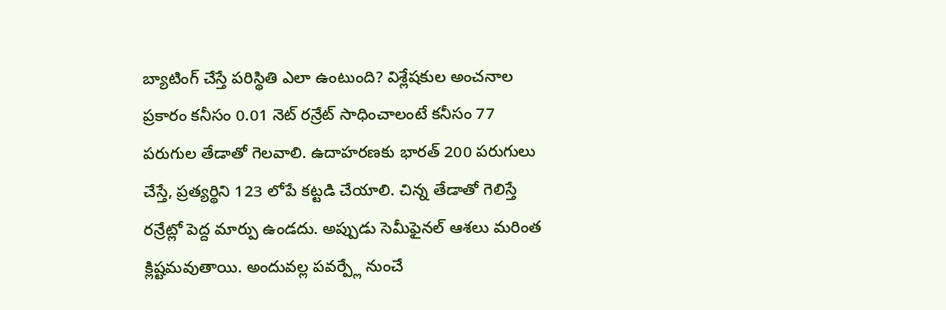బ్యాటింగ్ చేస్తే పరిస్థితి ఎలా ఉంటుంది? విశ్లేషకుల అంచనాల ప్రకారం కనీసం 0.01 నెట్ రన్రేట్ సాధించాలంటే కనీసం 77 పరుగుల తేడాతో గెలవాలి. ఉదాహరణకు భారత్ 200 పరుగులు చేస్తే, ప్రత్యర్థిని 123 లోపే కట్టడి చేయాలి. చిన్న తేడాతో గెలిస్తే రన్రేట్లో పెద్ద మార్పు ఉండదు. అప్పుడు సెమీఫైనల్ ఆశలు మరింత క్లిష్టమవుతాయి. అందువల్ల పవర్ప్లే నుంచే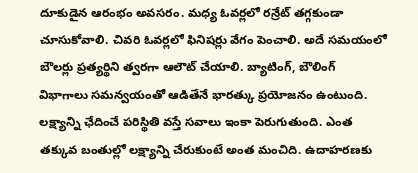దూకుడైన ఆరంభం అవసరం. మధ్య ఓవర్లలో రన్రేట్ తగ్గకుండా చూసుకోవాలి. చివరి ఓవర్లలో ఫినిషర్లు వేగం పెంచాలి. అదే సమయంలో బౌలర్లు ప్రత్యర్థిని త్వరగా ఆలౌట్ చేయాలి. బ్యాటింగ్, బౌలింగ్ విభాగాలు సమన్వయంతో ఆడితేనే భారత్కు ప్రయోజనం ఉంటుంది. లక్ష్యాన్ని ఛేదించే పరిస్థితి వస్తే సవాలు ఇంకా పెరుగుతుంది. ఎంత తక్కువ బంతుల్లో లక్ష్యాన్ని చేరుకుంటే అంత మంచిది. ఉదాహరణకు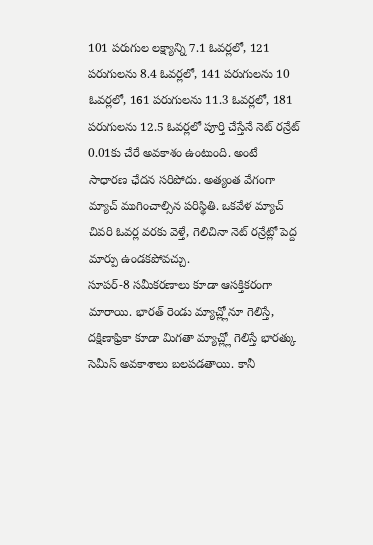101 పరుగుల లక్ష్యాన్ని 7.1 ఓవర్లలో, 121 పరుగులను 8.4 ఓవర్లలో, 141 పరుగులను 10 ఓవర్లలో, 161 పరుగులను 11.3 ఓవర్లలో, 181 పరుగులను 12.5 ఓవర్లలో పూర్తి చేస్తేనే నెట్ రన్రేట్ 0.01కు చేరే అవకాశం ఉంటుంది. అంటే సాధారణ ఛేదన సరిపోదు. అత్యంత వేగంగా మ్యాచ్ ముగించాల్సిన పరిస్థితి. ఒకవేళ మ్యాచ్ చివరి ఓవర్ల వరకు వెళ్తే, గెలిచినా నెట్ రన్రేట్లో పెద్ద మార్పు ఉండకపోవచ్చు.
సూపర్-8 సమీకరణాలు కూడా ఆసక్తికరంగా మారాయి. భారత్ రెండు మ్యాచ్ల్లోనూ గెలిస్తే, దక్షిణాఫ్రికా కూడా మిగతా మ్యాచ్ల్లో గెలిస్తే భారత్కు సెమీస్ అవకాశాలు బలపడతాయి. కానీ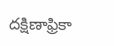దక్షిణాఫ్రికా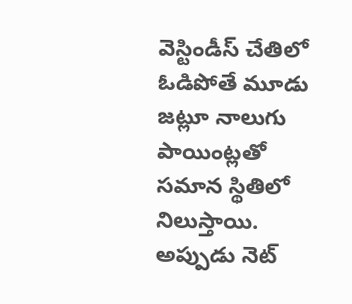వెస్టిండీస్ చేతిలో ఓడిపోతే మూడు జట్లూ నాలుగు పాయింట్లతో సమాన స్థితిలో నిలుస్తాయి. అప్పుడు నెట్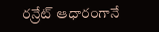రన్రేట్ ఆధారంగానే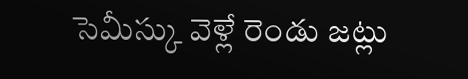సెమీస్కు వెళ్లే రెండు జట్లు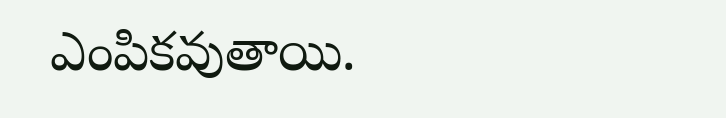ఎంపికవుతాయి.